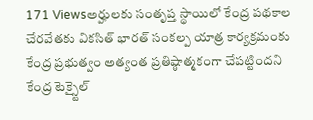171 Viewsఅర్హులకు సంతృప్త స్థాయిలో కేంద్ర పథకాల చేరవేతకు వికసిత్ భారత్ సంకల్ప యాత్ర కార్యక్రమంకు కేంద్ర ప్రభుత్వం అత్యంత ప్రతిష్ఠాత్మకంగా చేపట్టిందని కేంద్ర టెక్స్టైల్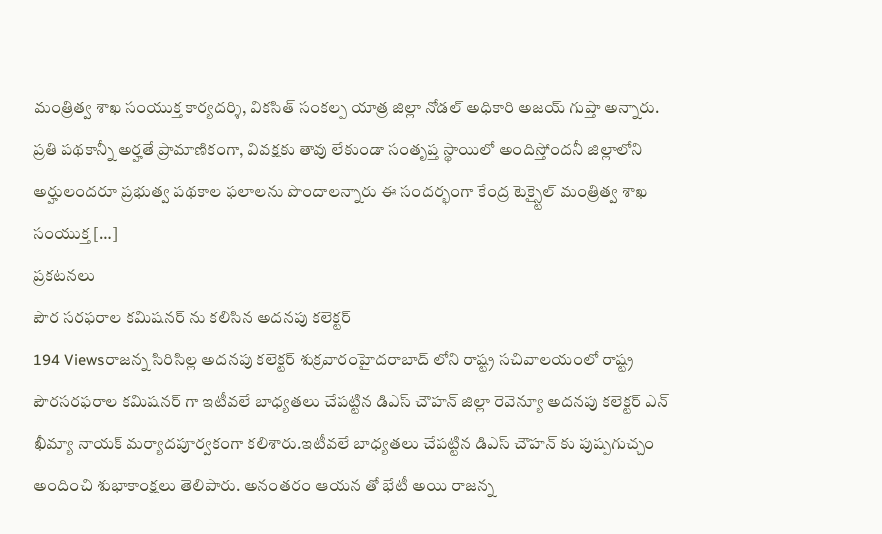మంత్రిత్వ శాఖ సంయుక్త కార్యదర్శి, వికసిత్ సంకల్ప యాత్ర జిల్లా నోడల్ అధికారి అజయ్ గుప్తా అన్నారు. ప్రతి పథకాన్నీ అర్హతే ప్రామాణికంగా, వివక్షకు తావు లేకుండా సంతృప్త స్థాయిలో అందిస్తోందనీ జిల్లాలోని అర్హులందరూ ప్రభుత్వ పథకాల ఫలాలను పొందాలన్నారు ఈ సందర్భంగా కేంద్ర టెక్స్టైల్ మంత్రిత్వ శాఖ సంయుక్త […]
ప్రకటనలు
పౌర సరఫరాల కమిషనర్ ను కలిసిన అదనపు కలెక్టర్
194 Viewsరాజన్న సిరిసిల్ల అదనపు కలెక్టర్ శుక్రవారంహైదరాబాద్ లోని రాష్ట్ర సచివాలయంలో రాష్ట్ర పౌరసరఫరాల కమిషనర్ గా ఇటీవలే బాధ్యతలు చేపట్టిన డిఎస్ చౌహన్ జిల్లా రెవెన్యూ అదనపు కలెక్టర్ ఎన్ ఖీమ్యా నాయక్ మర్యాదపూర్వకంగా కలిశారు.ఇటీవలే బాధ్యతలు చేపట్టిన డిఎస్ చౌహన్ కు పుష్పగుచ్చం అందించి శుభాకాంక్షలు తెలిపారు. అనంతరం ఆయన తో భేటీ అయి రాజన్న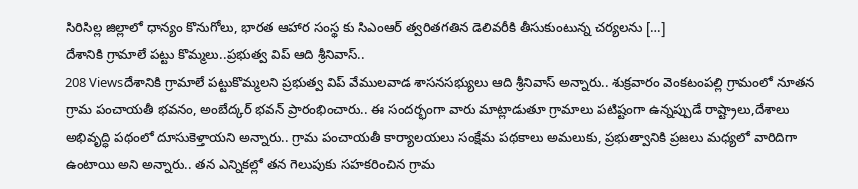సిరిసిల్ల జిల్లాలో ధాన్యం కొనుగోలు, భారత ఆహార సంస్థ కు సిఎంఆర్ త్వరితగతిన డెలివరీకి తీసుకుంటున్న చర్యలను […]
దేశానికి గ్రామాలే పట్టు కొమ్మలు..ప్రభుత్వ విప్ ఆది శ్రీనివాస్..
208 Viewsదేశానికి గ్రామాలే పట్టుకొమ్మలని ప్రభుత్వ విప్ వేములవాడ శాసనసభ్యులు ఆది శ్రీనివాస్ అన్నారు.. శుక్రవారం వెంకటంపల్లి గ్రామంలో నూతన గ్రామ పంచాయతీ భవనం, అంబేద్కర్ భవన్ ప్రారంభించారు.. ఈ సందర్భంగా వారు మాట్లాడుతూ గ్రామాలు పటిష్టంగా ఉన్నప్పుడే రాష్ట్రాలు,దేశాలు అభివృద్ధి పథంలో దూసుకెళ్తాయని అన్నారు.. గ్రామ పంచాయతీ కార్యాలయలు సంక్షేమ పథకాలు అమలుకు, ప్రభుత్వానికి ప్రజలు మధ్యలో వారిదిగా ఉంటాయి అని అన్నారు.. తన ఎన్నికల్లో తన గెలుపుకు సహకరించిన గ్రామ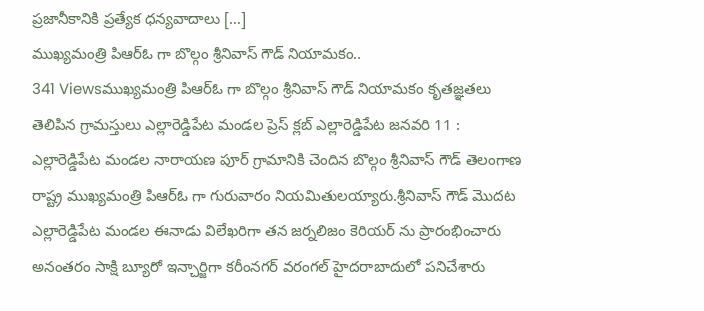ప్రజానీకానికి ప్రత్యేక ధన్యవాదాలు […]
ముఖ్యమంత్రి పిఆర్ఓ గా బొల్గం శ్రీనివాస్ గౌడ్ నియామకం..
341 Viewsముఖ్యమంత్రి పిఆర్ఓ గా బొల్గం శ్రీనివాస్ గౌడ్ నియామకం కృతజ్ఞతలు తెలిపిన గ్రామస్తులు ఎల్లారెడ్డిపేట మండల ప్రెస్ క్లబ్ ఎల్లారెడ్డిపేట జనవరి 11 : ఎల్లారెడ్డిపేట మండల నారాయణ పూర్ గ్రామానికి చెందిన బొల్గం శ్రీనివాస్ గౌడ్ తెలంగాణ రాష్ట్ర ముఖ్యమంత్రి పిఆర్ఓ గా గురువారం నియమితులయ్యారు.శ్రీనివాస్ గౌడ్ మొదట ఎల్లారెడ్డిపేట మండల ఈనాడు విలేఖరిగా తన జర్నలిజం కెరియర్ ను ప్రారంభించారు అనంతరం సాక్షి బ్యూరో ఇన్చార్జిగా కరీంనగర్ వరంగల్ హైదరాబాదులో పనిచేశారు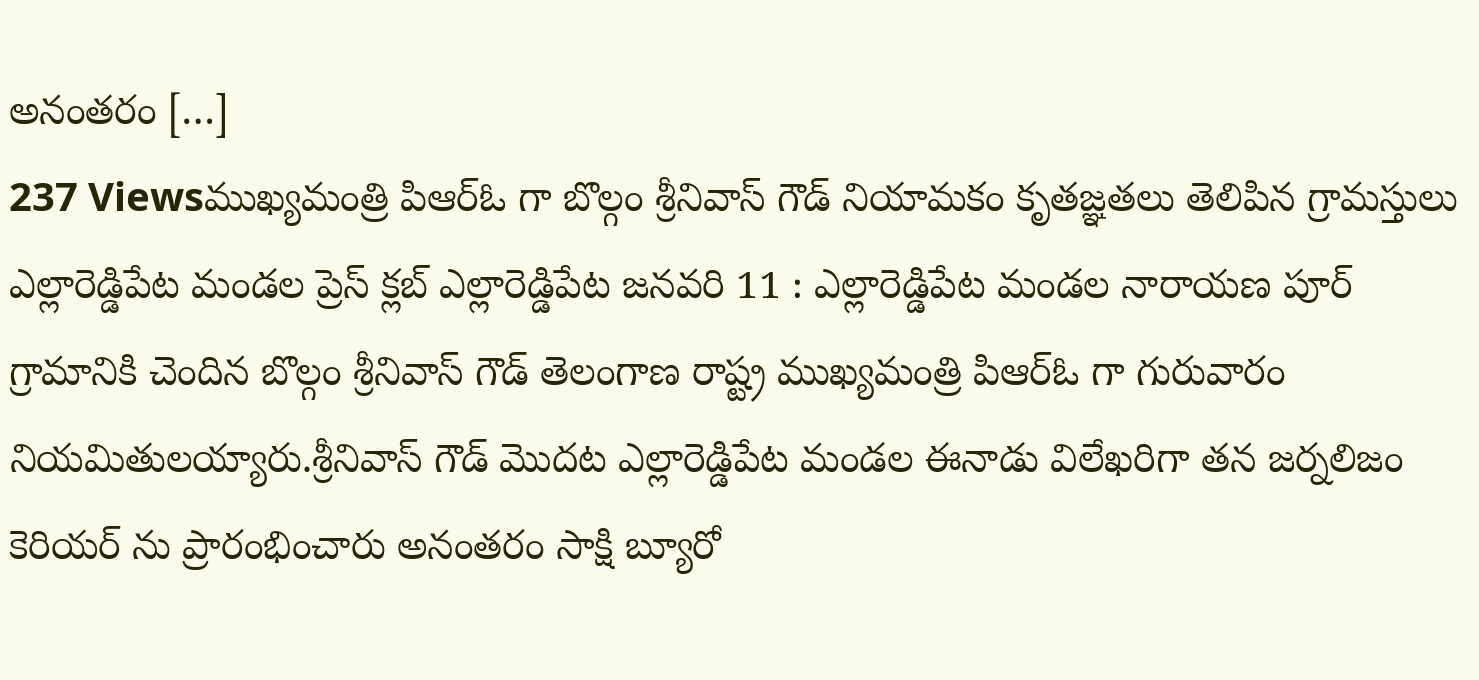అనంతరం […]
237 Viewsముఖ్యమంత్రి పిఆర్ఓ గా బొల్గం శ్రీనివాస్ గౌడ్ నియామకం కృతజ్ఞతలు తెలిపిన గ్రామస్తులు ఎల్లారెడ్డిపేట మండల ప్రెస్ క్లబ్ ఎల్లారెడ్డిపేట జనవరి 11 : ఎల్లారెడ్డిపేట మండల నారాయణ పూర్ గ్రామానికి చెందిన బొల్గం శ్రీనివాస్ గౌడ్ తెలంగాణ రాష్ట్ర ముఖ్యమంత్రి పిఆర్ఓ గా గురువారం నియమితులయ్యారు.శ్రీనివాస్ గౌడ్ మొదట ఎల్లారెడ్డిపేట మండల ఈనాడు విలేఖరిగా తన జర్నలిజం కెరియర్ ను ప్రారంభించారు అనంతరం సాక్షి బ్యూరో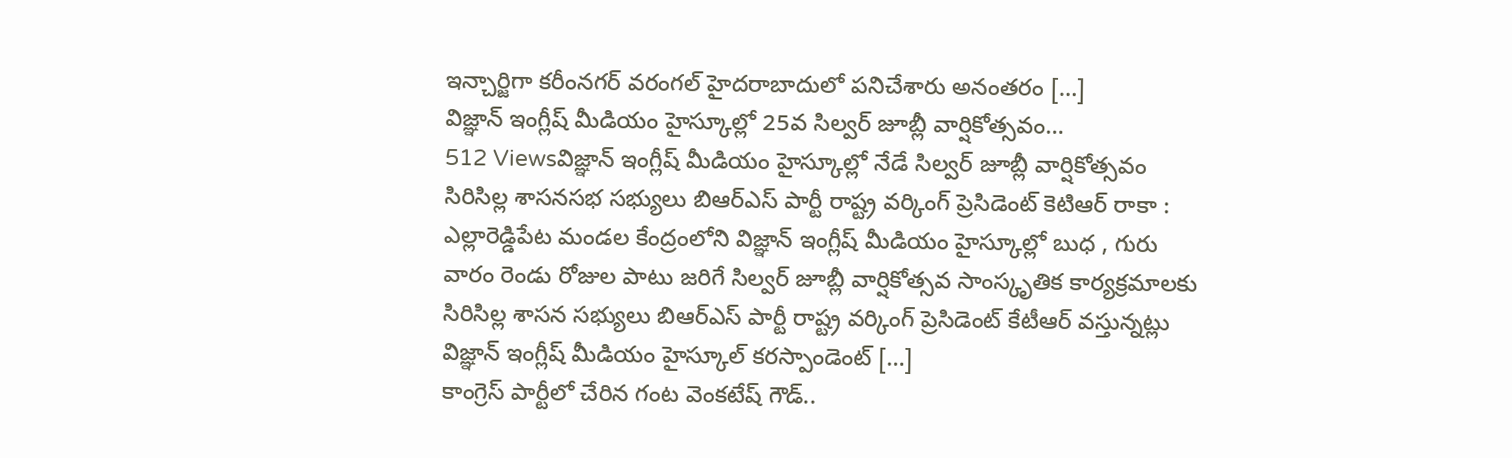ఇన్చార్జిగా కరీంనగర్ వరంగల్ హైదరాబాదులో పనిచేశారు అనంతరం […]
విజ్ఞాన్ ఇంగ్లీష్ మీడియం హైస్కూల్లో 25వ సిల్వర్ జూబ్లీ వార్షికోత్సవం…
512 Viewsవిజ్ఞాన్ ఇంగ్లీష్ మీడియం హైస్కూల్లో నేడే సిల్వర్ జూబ్లీ వార్షికోత్సవం సిరిసిల్ల శాసనసభ సభ్యులు బిఆర్ఎస్ పార్టీ రాష్ట్ర వర్కింగ్ ప్రెసిడెంట్ కెటిఆర్ రాకా : ఎల్లారెడ్డిపేట మండల కేంద్రంలోని విజ్ఞాన్ ఇంగ్లీష్ మీడియం హైస్కూల్లో బుధ , గురు వారం రెండు రోజుల పాటు జరిగే సిల్వర్ జూబ్లీ వార్షికోత్సవ సాంస్కృతిక కార్యక్రమాలకు సిరిసిల్ల శాసన సభ్యులు బిఆర్ఎస్ పార్టీ రాష్ట్ర వర్కింగ్ ప్రెసిడెంట్ కేటీఆర్ వస్తున్నట్లు విజ్ఞాన్ ఇంగ్లీష్ మీడియం హైస్కూల్ కరస్పాండెంట్ […]
కాంగ్రెస్ పార్టీలో చేరిన గంట వెంకటేష్ గౌడ్..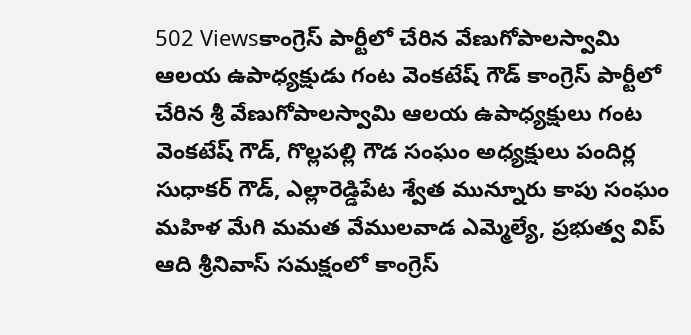502 Viewsకాంగ్రెస్ పార్టీలో చేరిన వేణుగోపాలస్వామి ఆలయ ఉపాధ్యక్షుడు గంట వెంకటేష్ గౌడ్ కాంగ్రెస్ పార్టీలో చేరిన శ్రీ వేణుగోపాలస్వామి ఆలయ ఉపాధ్యక్షులు గంట వెంకటేష్ గౌడ్, గొల్లపల్లి గౌడ సంఘం అధ్యక్షులు పందిర్ల సుధాకర్ గౌడ్, ఎల్లారెడ్డిపేట శ్వేత మున్నూరు కాపు సంఘం మహిళ మేగి మమత వేములవాడ ఎమ్మెల్యే, ప్రభుత్వ విప్ ఆది శ్రీనివాస్ సమక్షంలో కాంగ్రెస్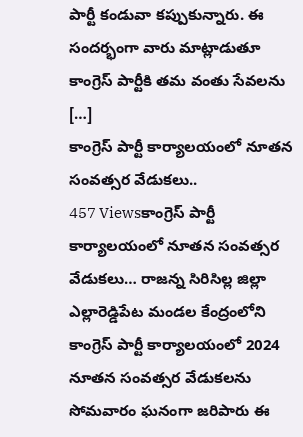పార్టీ కండువా కప్పుకున్నారు. ఈ సందర్భంగా వారు మాట్లాడుతూ కాంగ్రెస్ పార్టీకి తమ వంతు సేవలను […]
కాంగ్రెస్ పార్టీ కార్యాలయంలో నూతన సంవత్సర వేడుకలు..
457 Viewsకాంగ్రెస్ పార్టీ కార్యాలయంలో నూతన సంవత్సర వేడుకలు… రాజన్న సిరిసిల్ల జిల్లా ఎల్లారెడ్డిపేట మండల కేంద్రంలోని కాంగ్రెస్ పార్టీ కార్యాలయంలో 2024 నూతన సంవత్సర వేడుకలను సోమవారం ఘనంగా జరిపారు ఈ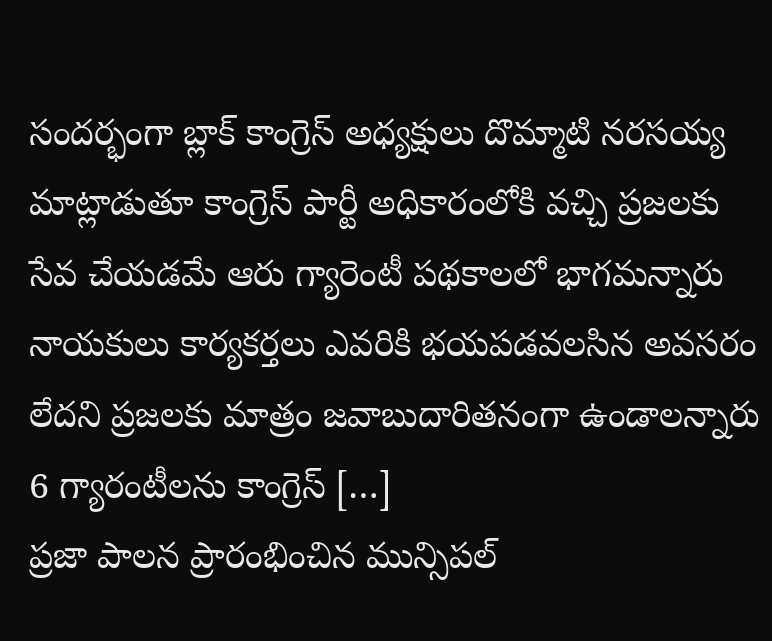సందర్భంగా బ్లాక్ కాంగ్రెస్ అధ్యక్షులు దొమ్మాటి నరసయ్య మాట్లాడుతూ కాంగ్రెస్ పార్టీ అధికారంలోకి వచ్చి ప్రజలకు సేవ చేయడమే ఆరు గ్యారెంటీ పథకాలలో భాగమన్నారు నాయకులు కార్యకర్తలు ఎవరికి భయపడవలసిన అవసరం లేదని ప్రజలకు మాత్రం జవాబుదారితనంగా ఉండాలన్నారు 6 గ్యారంటీలను కాంగ్రెస్ […]
ప్రజా పాలన ప్రారంభించిన మున్సిపల్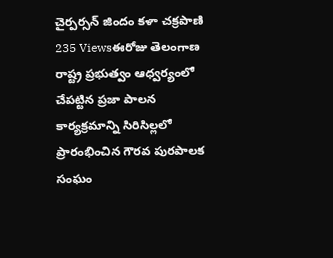చైర్పర్సన్ జిందం కళా చక్రపాణి
235 Viewsఈరోజు తెలంగాణ రాష్ట్ర ప్రభుత్వం ఆధ్వర్యంలో చేపట్టిన ప్రజా పాలన కార్యక్రమాన్ని సిరిసిల్లలో ప్రారంభించిన గౌరవ పురపాలక సంఘం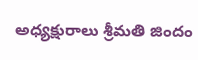అధ్యక్షురాలు శ్రీమతి జిందం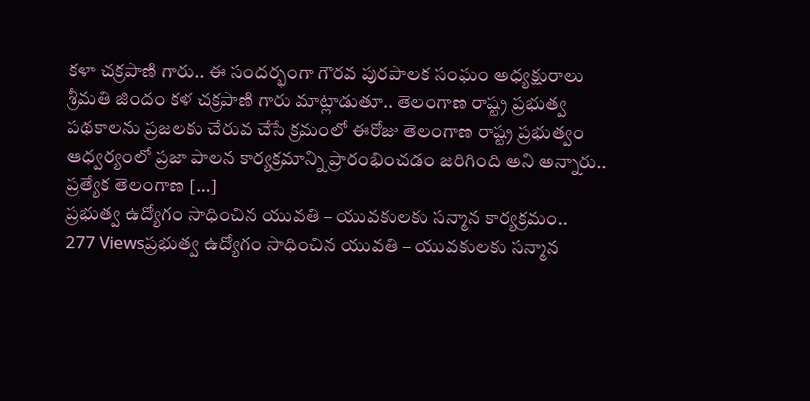కళా చక్రపాణి గారు.. ఈ సందర్భంగా గౌరవ పురపాలక సంఘం అధ్యక్షురాలు శ్రీమతి జిందం కళ చక్రపాణి గారు మాట్లాడుతూ.. తెలంగాణ రాష్ట్ర ప్రభుత్వ పథకాలను ప్రజలకు చేరువ చేసే క్రమంలో ఈరోజు తెలంగాణ రాష్ట్ర ప్రభుత్వం ఆధ్వర్యంలో ప్రజా పాలన కార్యక్రమాన్ని ప్రారంభించడం జరిగింది అని అన్నారు.. ప్రత్యేక తెలంగాణ […]
ప్రభుత్వ ఉద్యోగం సాధించిన యువతి – యువకులకు సన్మాన కార్యక్రమం..
277 Viewsప్రభుత్వ ఉద్యోగం సాధించిన యువతి – యువకులకు సన్మాన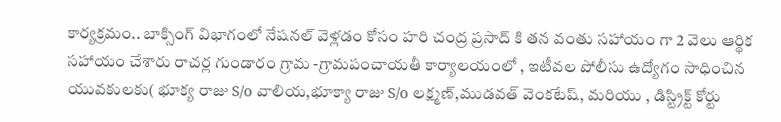కార్యక్రమం.. బాక్సింగ్ విభాగంలో నేషనల్ వెళ్లడం కోసం హరి చంద్ర ప్రసాద్ కి తన వంతు సహాయం గా 2 వెలు ఆర్థిక సహాయం చేశారు రాచర్ల గుండారం గ్రామ -గ్రామపంచాయతీ కార్యాలయంలో , ఇటీవల పోలీసు ఉద్యోగం సాధించిన యువకులకు( భూక్య రాజు S/o వాలియ,భూక్యా రాజు S/o లక్ష్మణ్,ముడవత్ వెంకటేష్, మరియు , డిస్ట్రిక్ట్ కోర్టు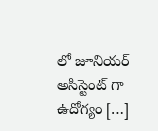లో జూనియర్ అసిస్టెంట్ గా ఉదోగ్యం […]